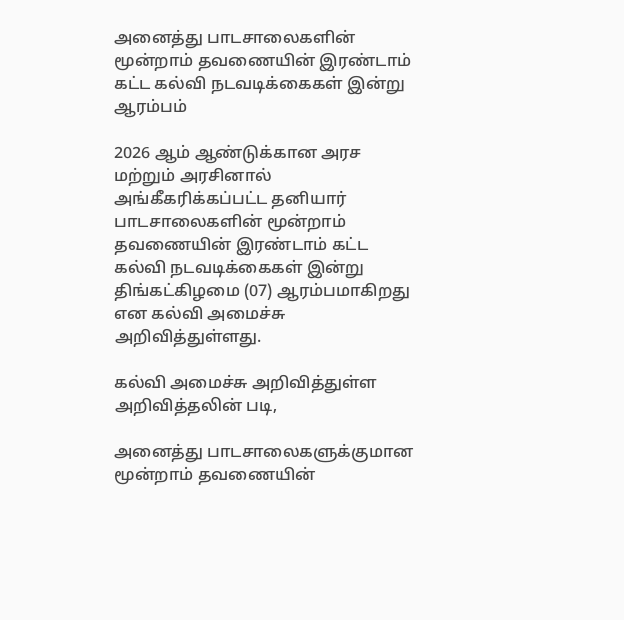அனைத்து பாடசாலைகளின் மூன்றாம் தவணையின் இரண்டாம் கட்ட கல்வி நடவடிக்கைகள் இன்று ஆரம்பம்

2026 ஆம் ஆண்டுக்கான அரச மற்றும் அரசினால் அங்கீகரிக்கப்பட்ட தனியார் பாடசாலைகளின் மூன்றாம் தவணையின் இரண்டாம் கட்ட கல்வி நடவடிக்கைகள் இன்று திங்கட்கிழமை (07) ஆரம்பமாகிறது என கல்வி அமைச்சு அறிவித்துள்ளது.

கல்வி அமைச்சு அறிவித்துள்ள அறிவித்தலின் படி,

அனைத்து பாடசாலைகளுக்குமான மூன்றாம் தவணையின்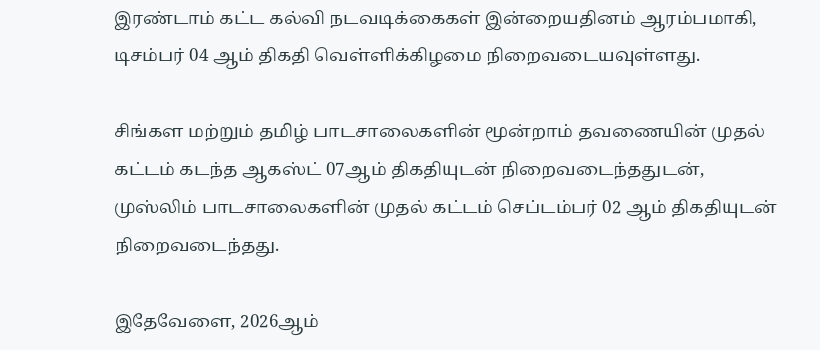இரண்டாம் கட்ட கல்வி நடவடிக்கைகள் இன்றையதினம் ஆரம்பமாகி, டிசம்பர் 04 ஆம் திகதி வெள்ளிக்கிழமை நிறைவடையவுள்ளது.

சிங்கள மற்றும் தமிழ் பாடசாலைகளின் மூன்றாம் தவணையின் முதல் கட்டம் கடந்த ஆகஸ்ட் 07ஆம் திகதியுடன் நிறைவடைந்ததுடன், முஸ்லிம் பாடசாலைகளின் முதல் கட்டம் செப்டம்பர் 02 ஆம் திகதியுடன் நிறைவடைந்தது.

இதேவேளை, 2026ஆம்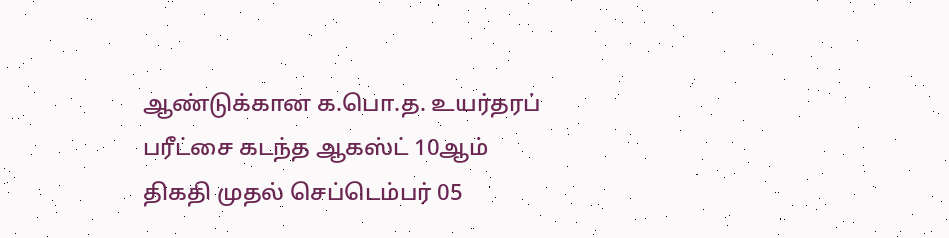ஆண்டுக்கான க.பொ.த. உயர்தரப் பரீட்சை கடந்த ஆகஸ்ட் 10ஆம் திகதி முதல் செப்டெம்பர் 05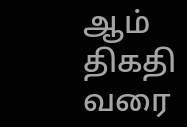ஆம் திகதி வரை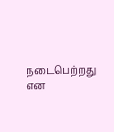நடைபெற்றது என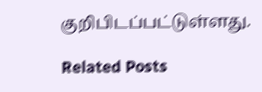குறிபிடப்பட்டுள்ளது.

Related Posts